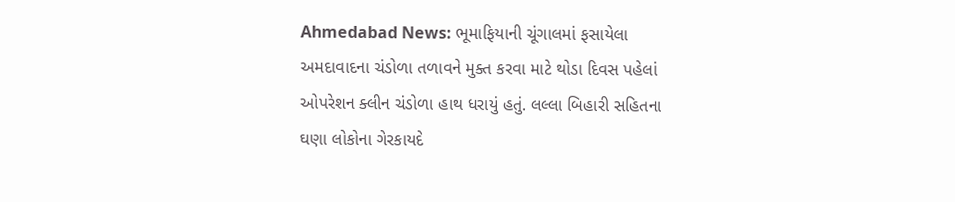Ahmedabad News: ભૂમાફિયાની ચૂંગાલમાં ફસાયેલા અમદાવાદના ચંડોળા તળાવને મુક્ત કરવા માટે થોડા દિવસ પહેલાં ઓપરેશન ક્લીન ચંડોળા હાથ ધરાયું હતું. લલ્લા બિહારી સહિતના ઘણા લોકોના ગેરકાયદે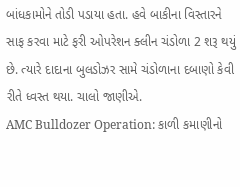બાંધકામોને તોડી પડાયા હતા. હવે બાકીના વિસ્તારને સાફ કરવા માટે ફરી ઓપરેશન ક્લીન ચંડોળા 2 શરૂ થયું છે. ત્યારે દાદાના બુલડોઝર સામે ચંડોળાના દબાણો કેવી રીતે ધ્વસ્ત થયા. ચાલો જાણીએ.
AMC Bulldozer Operation: કાળી કમાણીનો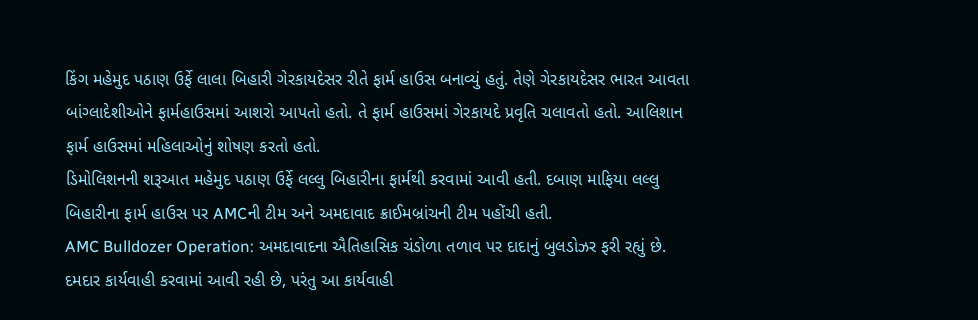કિંગ મહેમુદ પઠાણ ઉર્ફે લાલા બિહારી ગેરકાયદેસર રીતે ફાર્મ હાઉસ બનાવ્યું હતું. તેણે ગેરકાયદેસર ભારત આવતા બાંગ્લાદેશીઓને ફાર્મહાઉસમાં આશરો આપતો હતો. તે ફાર્મ હાઉસમાં ગેરકાયદે પ્રવૃતિ ચલાવતો હતો. આલિશાન ફાર્મ હાઉસમાં મહિલાઓનું શોષણ કરતો હતો.
ડિમોલિશનની શરૂઆત મહેમુદ પઠાણ ઉર્ફે લલ્લુ બિહારીના ફાર્મથી કરવામાં આવી હતી. દબાણ માફિયા લલ્લુ બિહારીના ફાર્મ હાઉસ પર AMCની ટીમ અને અમદાવાદ ક્રાઈમબ્રાંચની ટીમ પહોંચી હતી.
AMC Bulldozer Operation: અમદાવાદના ઐતિહાસિક ચંડોળા તળાવ પર દાદાનું બુલડોઝર ફરી રહ્યું છે. દમદાર કાર્યવાહી કરવામાં આવી રહી છે, પરંતુ આ કાર્યવાહી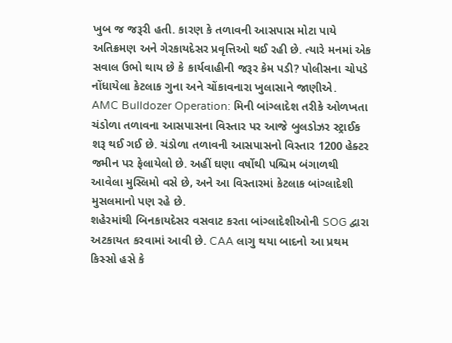ખુબ જ જરૂરી હતી. કારણ કે તળાવની આસપાસ મોટા પાયે અતિક્રમણ અને ગેરકાયદેસર પ્રવૃત્તિઓ થઈ રહી છે. ત્યારે મનમાં એક સવાલ ઉભો થાય છે કે કાર્યવાહીની જરૂર કેમ પડી? પોલીસના ચોપડે નોંધાયેલા કેટલાક ગુના અને ચોંકાવનારા ખુલાસાને જાણીએ.
AMC Bulldozer Operation: મિની બાંગ્લાદેશ તરીકે ઓળખતા ચંડોળા તળાવના આસપાસના વિસ્તાર પર આજે બુલડોઝર સ્ટ્રાઈક શરૂ થઈ ગઈ છે. ચંડોળા તળાવની આસપાસનો વિસ્તાર 1200 હેક્ટર જમીન પર ફેલાયેલો છે. અહીં ઘણા વર્ષોથી પશ્ચિમ બંગાળથી આવેલા મુસ્લિમો વસે છે, અને આ વિસ્તારમાં કેટલાક બાંગ્લાદેશી મુસલમાનો પણ રહે છે.
શહેરમાંથી બિનકાયદેસર વસવાટ કરતા બાંગ્લાદેશીઓની SOG દ્વારા અટકાયત કરવામાં આવી છે. CAA લાગુ થયા બાદનો આ પ્રથમ કિસ્સો હસે કે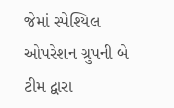જેમાં સ્પેશ્યિલ ઓપરેશન ગ્રુપની બે ટીમ દ્વારા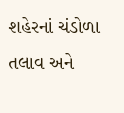શહેરનાં ચંડોળા તલાવ અને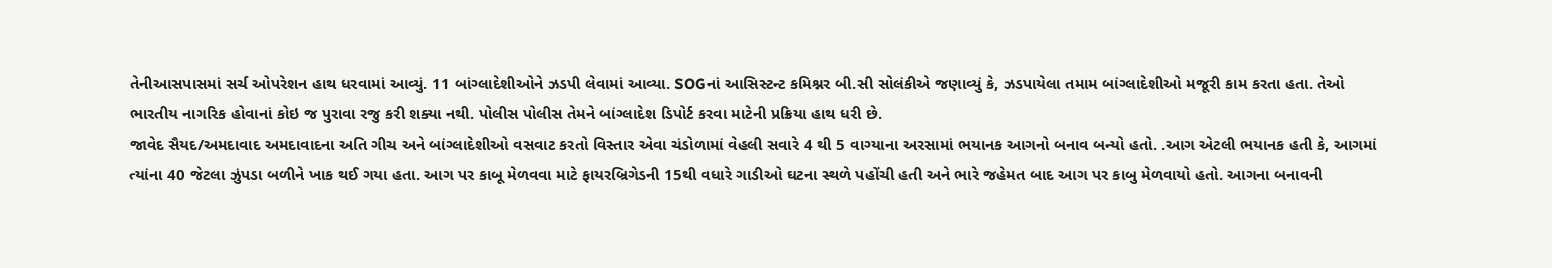તેનીઆસપાસમાં સર્ચ ઓપરેશન હાથ ધરવામાં આવ્યું. 11 બાંગ્લાદેશીઓને ઝડપી લેવામાં આવ્યા. SOGનાં આસિસ્ટન્ટ કમિશ્નર બી.સી સોલંકીએ જણાવ્યું કે, ઝડપાયેલા તમામ બાંગ્લાદેશીઓ મજૂરી કામ કરતા હતા. તેઓ ભારતીય નાગરિક હોવાનાં કોઇ જ પુરાવા રજુ કરી શક્યા નથી. પોલીસ પોલીસ તેમને બાંગ્લાદેશ ડિપોર્ટ કરવા માટેની પ્રક્રિયા હાથ ધરી છે.
જાવેદ સૈયદ/અમદાવાદ અમદાવાદના અતિ ગીચ અને બાંગ્લાદેશીઓ વસવાટ કરતો વિસ્તાર એવા ચંડોળામાં વેહલી સવારે 4 થી 5 વાગ્યાના અરસામાં ભયાનક આગનો બનાવ બન્યો હતો. .આગ એટલી ભયાનક હતી કે, આગમાં ત્યાંના 40 જેટલા ઝુંપડા બળીને ખાક થઈ ગયા હતા. આગ પર કાબૂ મેળવવા માટે ફાયરબ્રિગેડની 15થી વધારે ગાડીઓ ઘટના સ્થળે પહોંચી હતી અને ભારે જહેમત બાદ આગ પર કાબુ મેળવાયો હતો. આગના બનાવની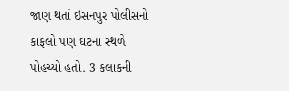જાણ થતાં ઇસનપુર પોલીસનો કાફલો પણ ઘટના સ્થળે પોહચ્યો હતો. 3 કલાકની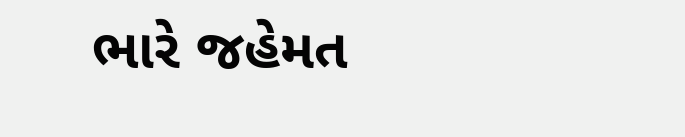ભારે જહેમત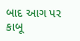બાદ આગ પર કાબૂ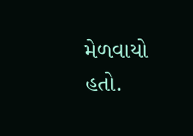મેળવાયો હતો.